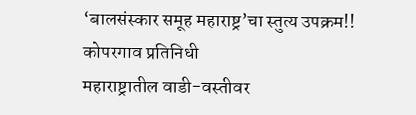‘बालसंस्कार समूह महाराष्ट्र’चा स्तुत्य उपक्रम!!
कोपरगाव प्रतिनिधी
महाराष्ट्रातील वाडी-वस्तीवर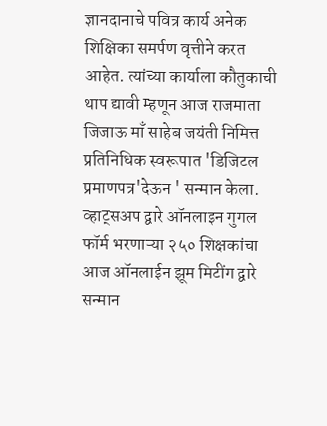ज्ञानदानाचे पवित्र कार्य अनेक शिक्षिका समर्पण वृत्तीने करत आहेत. त्यांच्या कार्याला कौतुकाची थाप द्यावी म्हणून आज राजमाता जिजाऊ माँ साहेब जयंती निमित्त प्रतिनिधिक स्वरूपात 'डिजिटल प्रमाणपत्र'देऊन ' सन्मान केला. व्हाट्सअप द्वारे ऑनलाइन गुगल फॉर्म भरणाऱ्या २५० शिक्षकांचा आज ऑनलाईन झूम मिटींग द्वारे सन्मान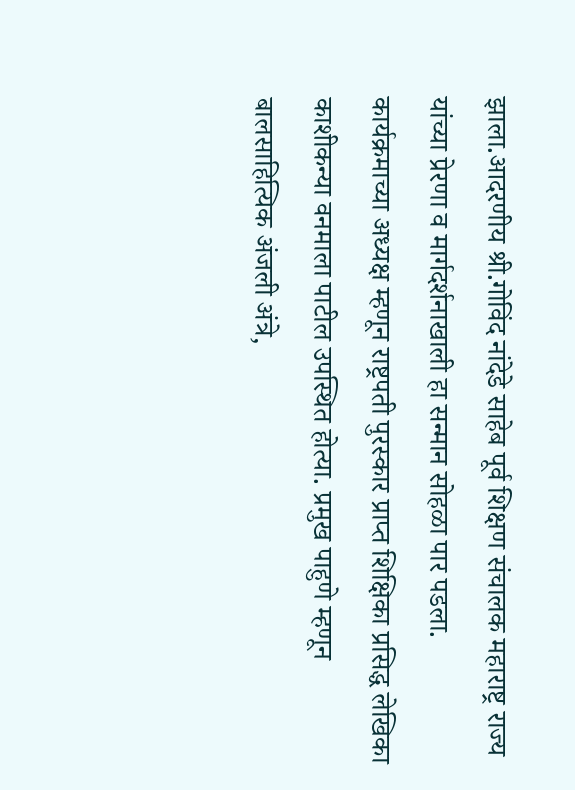झाला.आदरणीय श्री.गोविंद नांदेडे साहेब पूर्व शिक्षण संचालक महाराष्ट्र राज्य यांच्या प्रेरणा व मार्गदर्शनाखाली हा सन्मान सोहळा पार पडला.
कार्यक्रमाच्या अध्यक्ष म्हणून राष्ट्रपती पुरस्कार प्राप्त शिक्षिका प्रसिद्ध लेखिका काशीकन्या वनमाला पाटील उपस्थित होत्या. प्रमुख पाहुणे म्हणून बालसाहित्यिक अंजली अंत्रे,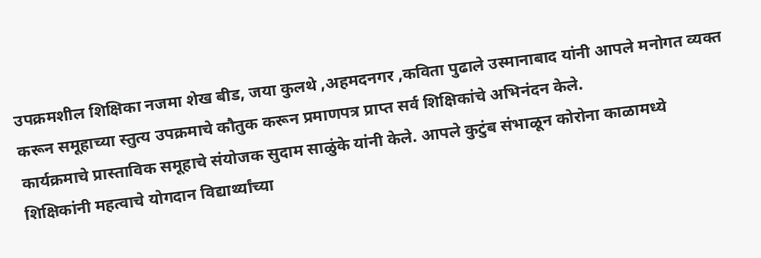उपक्रमशील शिक्षिका नजमा शेख बीड, जया कुलथे ,अहमदनगर ,कविता पुढाले उस्मानाबाद यांनी आपले मनोगत व्यक्त करून समूहाच्या स्तुत्य उपक्रमाचे कौतुक करून प्रमाणपत्र प्राप्त सर्व शिक्षिकांचे अभिनंदन केले.
कार्यक्रमाचे प्रास्ताविक समूहाचे संयोजक सुदाम साळुंके यांनी केले. आपले कुटुंब संभाळून कोरोना काळामध्ये शिक्षिकांनी महत्वाचे योगदान विद्यार्थ्यांच्या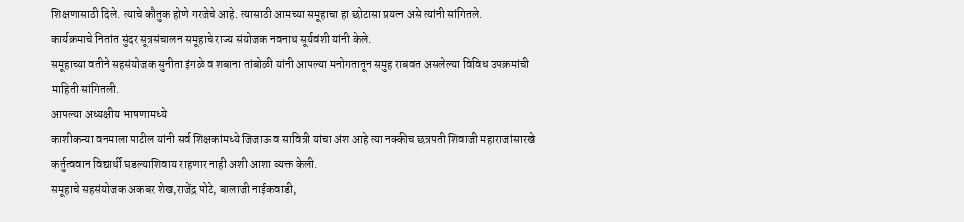शिक्षणासाठी दिले. त्याचे कौतुक होणे गरजेचे आहे. त्यासाठी आमच्या समूहाचा हा छोटासा प्रयत्न असे त्यांनी सांगितले.
कार्यक्रमाचे नितांत सुंदर सूत्रसंचालन समूहाचे राज्य संयोजक नवनाथ सूर्यवंशी यांनी केले.
समूहाच्या वतीने सहसंयोजक सुनीता इंगळे व शबाना तांबोळी यांनी आपल्या मनोगतातून समुह राबवत असलेल्या विविध उपक्रमांची माहिती सांगितली.
आपल्या अध्यक्षीय भाषणामध्ये
काशीकन्या वनमाला पाटील यांनी सर्व शिक्षकांमध्ये जिजाऊ व सावित्री यांचा अंश आहे त्या नक्कीच छत्रपती शिवाजी महाराजांसारखे कर्तुत्ववान विद्यार्थी घडल्याशिवाय राहणार नाही अशी आशा व्यक्त केली.
समूहाचे सहसंयोजक अकबर शेख,राजेंद्र पोटे, बालाजी नाईकवाडी,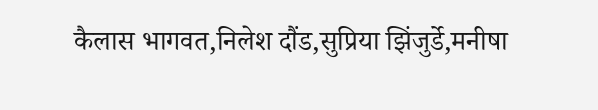कैलास भागवत,निलेश दौंड,सुप्रिया झिंजुर्डे,मनीषा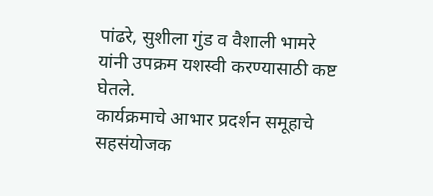पांढरे, सुशीला गुंड व वैशाली भामरे यांनी उपक्रम यशस्वी करण्यासाठी कष्ट घेतले.
कार्यक्रमाचे आभार प्रदर्शन समूहाचे सहसंयोजक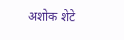अशोक शेटे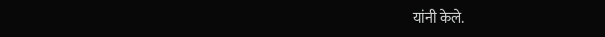यांनी केले.